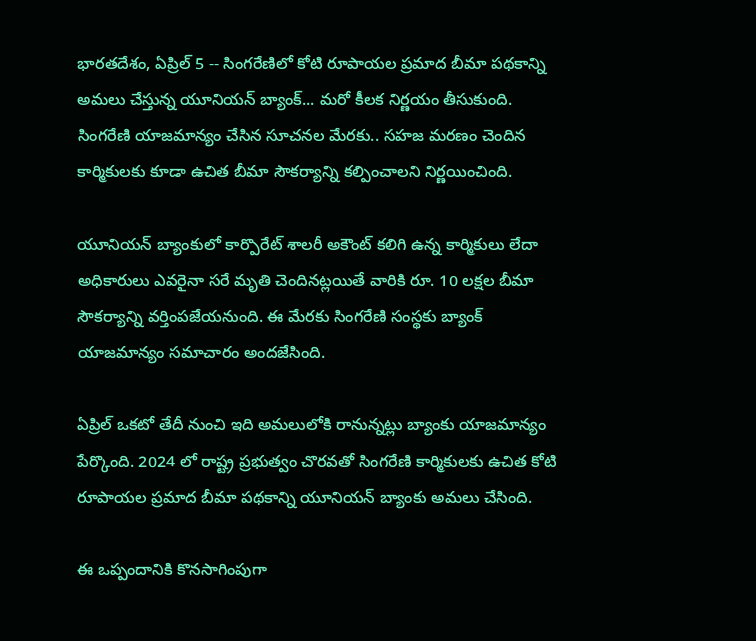భారతదేశం, ఏప్రిల్ 5 -- సింగరేణిలో కోటి రూపాయల ప్రమాద బీమా పథకాన్ని అమలు చేస్తున్న యూనియన్ బ్యాంక్... మరో కీలక నిర్ణయం తీసుకుంది. సింగరేణి యాజమాన్యం చేసిన సూచనల మేరకు.. సహజ మరణం చెందిన కార్మికులకు కూడా ఉచిత బీమా సౌకర్యాన్ని కల్పించాలని నిర్ణయించింది.

యూనియన్ బ్యాంకులో కార్పొరేట్ శాలరీ అకౌంట్ కలిగి ఉన్న కార్మికులు లేదా అధికారులు ఎవరైనా సరే మృతి చెందినట్లయితే వారికి రూ. 10 లక్షల బీమా సౌకర్యాన్ని వర్తింపజేయనుంది. ఈ మేరకు సింగరేణి సంస్థకు బ్యాంక్ యాజమాన్యం సమాచారం అందజేసింది.

ఏప్రిల్ ఒకటో తేదీ నుంచి ఇది అమలులోకి రానున్నట్లు బ్యాంకు యాజమాన్యం పేర్కొంది. 2024 లో రాష్ట్ర ప్రభుత్వం చొరవతో సింగరేణి కార్మికులకు ఉచిత కోటి రూపాయల ప్రమాద బీమా పథకాన్ని యూనియన్ బ్యాంకు అమలు చేసింది.

ఈ ఒప్పందానికి కొనసాగింపుగా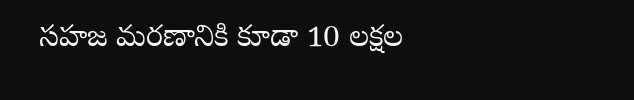సహజ మరణానికి కూడా 10 లక్షల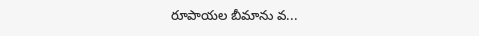రూపాయల బీమాను వ...